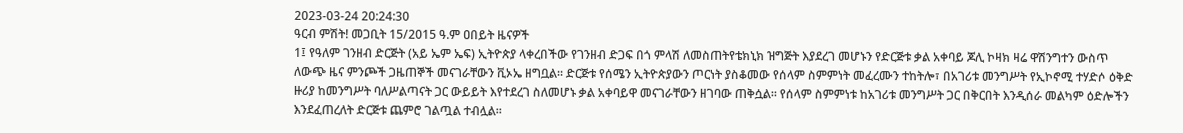2023-03-24 20:24:30
ዓርብ ምሽት! መጋቢት 15/2015 ዓ.ም ዐበይት ዜናዎች
1፤ የዓለም ገንዘብ ድርጅት (አይ ኤም ኤፍ) ኢትዮጵያ ላቀረበችው የገንዘብ ድጋፍ በጎ ምላሽ ለመስጠትየቴክኒክ ዝግጅት እያደረገ መሆኑን የድርጅቱ ቃል አቀባይ ጆሊ ኮዛክ ዛሬ ዋሽንግተን ውስጥ ለውጭ ዜና ምንጮች ጋዜጠኞች መናገራቸውን ቪኦኤ ዘግቧል። ድርጅቱ የሰሜን ኢትዮጵያውን ጦርነት ያስቆመው የሰላም ስምምነት መፈረሙን ተከትሎ፣ በአገሪቱ መንግሥት የኢኮኖሚ ተሃድሶ ዕቅድ ዙሪያ ከመንግሥት ባለሥልጣናት ጋር ውይይት እየተደረገ ስለመሆኑ ቃል አቀባይዋ መናገራቸውን ዘገባው ጠቅሷል። የሰላም ስምምነቱ ከአገሪቱ መንግሥት ጋር በቅርበት እንዲሰራ መልካም ዕድሎችን እንደፈጠረለት ድርጅቱ ጨምሮ ገልጧል ተብሏል።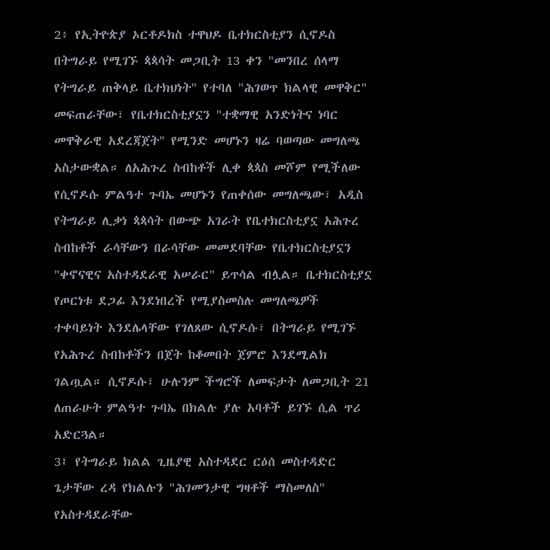2፥ የኢትዮጵያ ኦርቶዶክስ ተዋህዶ ቤተክርስቲያን ሲኖዶስ በትግራይ የሚገኙ ጳጳሳት መጋቢት 13 ቀን "መንበረ ሰላማ የትግራይ ጠቅላይ ቤተክህነት" የተባለ "ሕገወጥ ክልላዊ መዋቅር" መፍጠራቸው፣ የቤተክርስቲያኗን "ተቋማዊ አንድነትና ነባር መዋቅራዊ አደረጃጀት" የሚንድ መሆኑን ዛሬ ባወጣው መግለጫ አስታውቋል። ለአሕጉረ ስብከቶች ሊቀ ጳጳስ መሾም የሚችለው የሲኖዶሱ ምልዓተ ጉባኤ መሆኑን የጠቀሰው መግለጫው፣ አዲስ የትግራይ ሊቃነ ጳጳሳት በውጭ አገራት የቤተክርስቲያኗ አሕጉረ ስብከቶች ራሳቸውን በራሳቸው መመደባቸው የቤተክርስቲያኗን "ቀኖናዊና አስተዳደራዊ አሠራር" ይጥሳል ብሏል። ቤተክርስቲያኗ የጦርነቱ ደጋፊ እንደነበረች የሚያስመስሉ መግለጫዎች ተቀባይነት እንደሌላቸው የገለጸው ሲኖዶሱ፣ በትግራይ የሚገኙ የአሕጉረ ስብከቶችን በጀት ከቆመበት ጀምሮ እንደሚልክ ገልጧል። ሲኖዶሱ፣ ሁሉንም ችግሮች ለመፍታት ለመጋቢት 21 ለጠራሁት ምልዓተ ጉባኤ በክልሉ ያሉ አባቶች ይገኙ ሲል ጥሪ አድርጓል።
3፤ የትግራይ ክልል ጊዜያዊ አስተዳደር ርዕሰ መስተዳድር ጌታቸው ረዳ የክልሉን "ሕገመንታዊ ግዛቶች ማስመለስ" የአስተዳደራቸው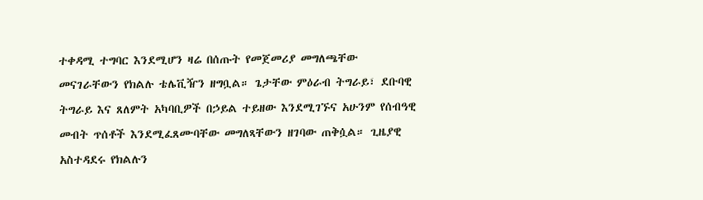ተቀዳሚ ተግባር እንደሚሆን ዛሬ በሰጡት የመጀመሪያ መግለጫቸው መናገራቸውን የክልሉ ቴሌቪዥን ዘግቧል። ጌታቸው ምዕራብ ትግራይ፣ ደቡባዊ ትግራይ እና ጸለምት አካባቢዎች በኃይል ተይዘው እንደሚገኙና አሁንም የሰብዓዊ መብት ጥሰቶች እንደሚፈጸሙባቸው መግለጻቸውን ዘገባው ጠቅሷል። ጊዜያዊ አስተዳደሩ የክልሉን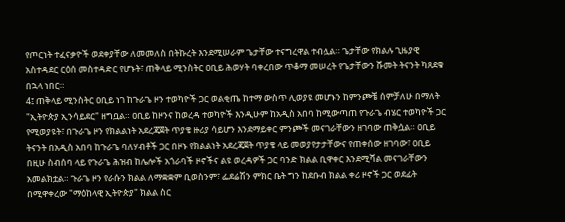የጦርነት ተፈናቃዮች ወደቀያቸው ለመመለስ በትኩረት እንደሚሠራም ጌታቸው ተናግረዋል ተብሏል። ጌታቸው የክልሉ ጊዜያዊ አስተዳደር ርዕሰ መስተዳድር የሆኑት፣ ጠቅላይ ሚንስትር ዐቢይ ሕወሃት ባቀረበው ጥቆማ መሠረት የጌታቸውን ሹመት ትናንት ካጸደቁ በኋላ ነበር።
4፤ ጠቅላይ ሚንስትር ዐቢይ ነገ ከጉራጌ ዞን ተወካዮች ጋር ወልቂጤ ከተማ ውስጥ ሊወያዩ መሆኑን ከምንጮቼ ሰምቻለሁ በማለት "ኢትዮጵያ ኢንሳይደር" ዘግቧል። ዐቢይ ከዞንና ከወረዳ ተወካዮች እንዲሁም ከአዲስ አበባ ከሚውጣጠ የጉራጌ ብሄር ተወካዮች ጋር የሚወያዩት፣ በጉራጌ ዞን የክልልነት አደረጃጀት ጥያቄ ዙሪያ ሳይሆን እንደማይቀር ምንጮች መናገራቸውን ዘገባው ጠቅሷል። ዐቢይ ትናንት በአዲስ አበባ ከጉራጌ ባለሃብቶች ጋር በዞኑ የክልልነት አደረጃጀት ጥያቄ ላይ መወያየታታቸውና የጠቀሰው ዘገባው፣ ዐቢይ በዚሁ ስብሰባ ላይ የጉራጌ ሕዝብ ከሌሎች አጎራባች ዞኖችና ልዩ ወረዳዎች ጋር ባንድ ክልል ቢዋቀር እንደሚሻል መናገራቸውን አመልክቷል። ጉራጌ ዞን የራሱን ክልል ለማቋቋም ቢወስንም፣ ፌደሬሽን ምክር ቤት ግን ከደቡብ ክልል ቀሪ ዞኖች ጋር ወደፊት በሚዋቀረው "ማዕከላዊ ኢትዮጵያ" ክልል ስር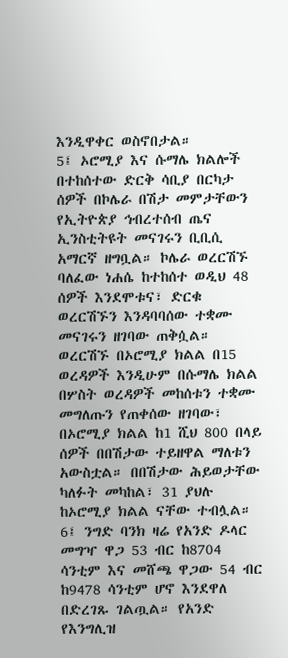እንዲዋቀር ወስኖበታል።
5፤ ኦሮሚያ እና ሱማሌ ክልሎች በተከሰተው ድርቅ ሳቢያ በርካታ ሰዎች በኮሌራ በሽታ መምታቸውን የኢትዮጵያ ኅብረተሰብ ጤና ኢንስቲትዩት መናገሩን ቢቢሲ አማርኛ ዘግቧል። ኮሌራ ወረርሽኙ ባለፈው ነሐሴ ከተከሰተ ወዲህ 48 ሰዎች እንደሞቱና፣ ድርቁ ወረርሽኙን እንዳባባሰው ተቋሙ መናገሩን ዘገባው ጠቅሷል። ወረርሽኙ በኦሮሚያ ክልል በ15 ወረዳዎች እንዲሁም በሱማሌ ክልል በሦስት ወረዳዎች መከሰቱን ተቋሙ መግለጡን የጠቀሰው ዘገባው፣ በኦሮሚያ ክልል ከ1 ሺህ 800 በላይ ሰዎች በበሽታው ተይዘዋል ማለቱን አውስቷል። በበሽታው ሕይወታቸው ካለፉት መካከል፣ 31 ያህሉ ከኦሮሚያ ክልል ናቸው ተብሏል።
6፤ ንግድ ባንክ ዛሬ የአንድ ዶላር መግዣ ዋጋ 53 ብር ከ8704 ሳንቲም እና መሸጫ ዋጋው 54 ብር ከ9478 ሳንቲም ሆኖ እንደዋለ በድረገጹ ገልጧል። የአንድ የእንግሊዝ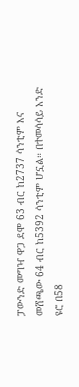ፓውንድ መግዣ ዋጋ ደሞ 63 ብር ከ2737 ሳንቲም እና መሸጫው 64 ብር ከ5392 ሳንቲም ሆኗል። በተመሳሳይ አንድ ዩሮ በ58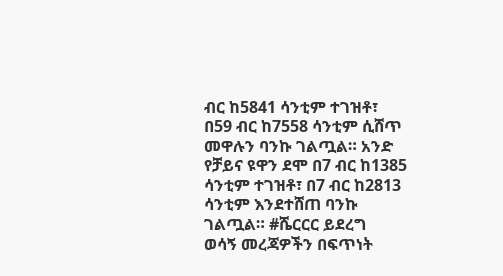ብር ከ5841 ሳንቲም ተገዝቶ፣ በ59 ብር ከ7558 ሳንቲም ሲሸጥ መዋሉን ባንኩ ገልጧል። አንድ የቻይና ዩዋን ደሞ በ7 ብር ከ1385 ሳንቲም ተገዝቶ፣ በ7 ብር ከ2813 ሳንቲም እንደተሸጠ ባንኩ ገልጧል። #ሼርርር ይደረግ
ወሳኝ መረጃዎችን በፍጥነት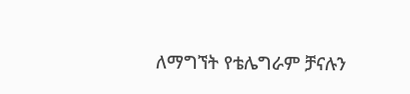ለማግኘት የቴሌግራም ቻናሉን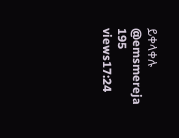ይቀላቀሉ
@emsmereja
195 views17:24